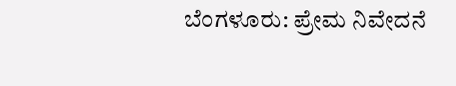ಬೆಂಗಳೂರು: ಪ್ರೇಮ ನಿವೇದನೆ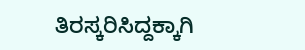ತಿರಸ್ಕರಿಸಿದ್ದಕ್ಕಾಗಿ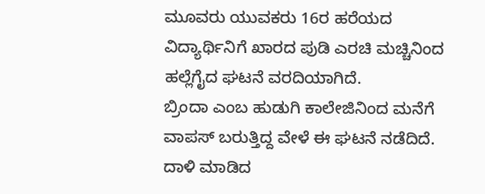ಮೂವರು ಯುವಕರು 16ರ ಹರೆಯದ ವಿದ್ಯಾರ್ಥಿನಿಗೆ ಖಾರದ ಪುಡಿ ಎರಚಿ ಮಚ್ಚಿನಿಂದ ಹಲ್ಲೆಗೈದ ಘಟನೆ ವರದಿಯಾಗಿದೆ.
ಬ್ರಿಂದಾ ಎಂಬ ಹುಡುಗಿ ಕಾಲೇಜಿನಿಂದ ಮನೆಗೆ ವಾಪಸ್ ಬರುತ್ತಿದ್ದ ವೇಳೆ ಈ ಘಟನೆ ನಡೆದಿದೆ.
ದಾಳಿ ಮಾಡಿದ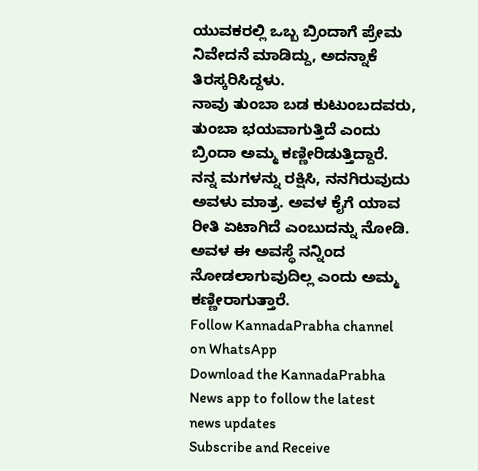ಯುವಕರಲ್ಲಿ ಒಬ್ಬ ಬ್ರಿಂದಾಗೆ ಪ್ರೇಮ ನಿವೇದನೆ ಮಾಡಿದ್ದು, ಅದನ್ನಾಕೆ ತಿರಸ್ಕರಿಸಿದ್ದಳು.
ನಾವು ತುಂಬಾ ಬಡ ಕುಟುಂಬದವರು, ತುಂಬಾ ಭಯವಾಗುತ್ತಿದೆ ಎಂದು ಬ್ರಿಂದಾ ಅಮ್ಮ ಕಣ್ಣೀರಿಡುತ್ತಿದ್ದಾರೆ.
ನನ್ನ ಮಗಳನ್ನು ರಕ್ಷಿಸಿ, ನನಗಿರುವುದು ಅವಳು ಮಾತ್ರ. ಅವಳ ಕೈಗೆ ಯಾವ ರೀತಿ ಏಟಾಗಿದೆ ಎಂಬುದನ್ನು ನೋಡಿ. ಅವಳ ಈ ಅವಸ್ಥೆ ನನ್ನಿಂದ ನೋಡಲಾಗುವುದಿಲ್ಲ ಎಂದು ಅಮ್ಮ ಕಣ್ಣೀರಾಗುತ್ತಾರೆ.
Follow KannadaPrabha channel on WhatsApp
Download the KannadaPrabha News app to follow the latest news updates
Subscribe and Receive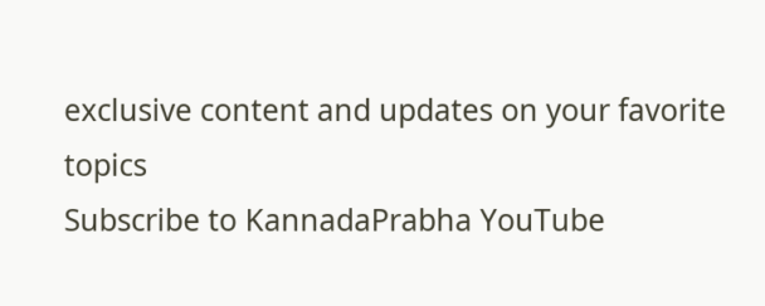exclusive content and updates on your favorite topics
Subscribe to KannadaPrabha YouTube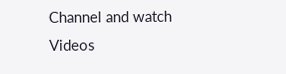Channel and watch Videos